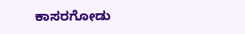ಕಾಸರಗೋಡು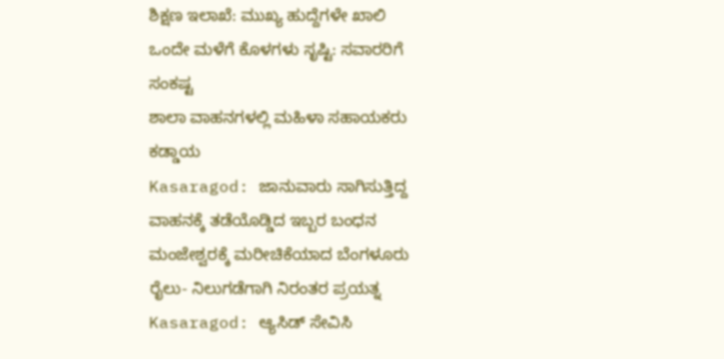ಶಿಕ್ಷಣ ಇಲಾಖೆ: ಮುಖ್ಯ ಹುದ್ದೆಗಳೇ ಖಾಲಿ
ಒಂದೇ ಮಳೆಗೆ ಕೊಳಗಳು ಸೃಷ್ಟಿ: ಸವಾರರಿಗೆ ಸಂಕಷ್ಟ
ಶಾಲಾ ವಾಹನಗಳಲ್ಲಿ ಮಹಿಳಾ ಸಹಾಯಕರು ಕಡ್ಡಾಯ
Kasaragod: ಜಾನುವಾರು ಸಾಗಿಸುತ್ತಿದ್ದ ವಾಹನಕ್ಕೆ ತಡೆಯೊಡ್ಡಿದ ಇಬ್ಬರ ಬಂಧನ
ಮಂಜೇಶ್ವರಕ್ಕೆ ಮರೀಚಿಕೆಯಾದ ಬೆಂಗಳೂರು ರೈಲು- ನಿಲುಗಡೆಗಾಗಿ ನಿರಂತರ ಪ್ರಯತ್ನ
Kasaragod: ಆ್ಯಸಿಡ್ ಸೇವಿಸಿ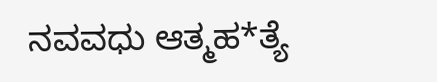ನವವಧು ಆತ್ಮಹ*ತ್ಯೆ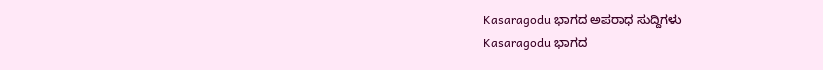Kasaragodu ಭಾಗದ ಅಪರಾಧ ಸುದ್ದಿಗಳು
Kasaragodu ಭಾಗದ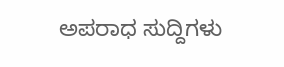ಅಪರಾಧ ಸುದ್ದಿಗಳು